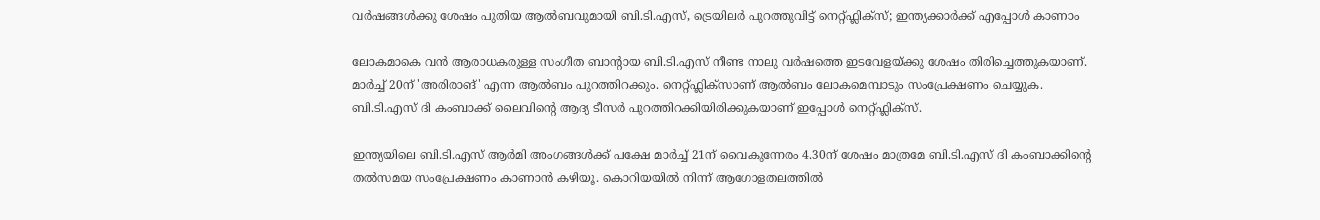വർഷങ്ങൾക്കു ശേഷം പുതിയ ആൽബവുമായി ബി.ടി.എസ്, ട്രെയിലർ പുറത്തുവിട്ട് നെറ്റ്ഫ്ലിക്സ്; ഇന്ത്യക്കാർക്ക് എപ്പോൾ കാണാം

ലോകമാകെ വൻ ആരാധകരുള്ള സംഗീത ബാന്‍റായ ബി.ടി.എസ് നീണ്ട നാലു വർഷത്തെ ഇടവേളയ്ക്കു ശേഷം തിരിച്ചെത്തുകയാണ്. മാർച്ച് 20ന് 'അരിരാങ്' എന്ന ആൽബം പുറത്തിറക്കും. നെറ്റ്ഫ്ലിക്സാണ് ആൽബം ലോകമെമ്പാടും സംപ്രേക്ഷണം ചെയ്യുക. ബി.ടി.എസ് ദി കംബാക്ക് ലൈവിന്‍റെ ആദ്യ ടീസർ പുറത്തിറക്കിയിരിക്കുകയാണ് ഇപ്പോൾ നെറ്റ്ഫ്ലിക്സ്.

ഇന്ത്യയിലെ ബി.ടി.എസ് ആർമി അംഗങ്ങൾക്ക് പക്ഷേ മാർച്ച് 21ന് വൈകുന്നേരം 4.30ന് ശേഷം മാത്രമേ ബി.ടി.എസ് ദി കംബാക്കിന്‍റെ തൽസമയ സംപ്രേക്ഷണം കാണാൻ കഴിയൂ. കൊറിയയിൽ നിന്ന് ആഗോളതലത്തിൽ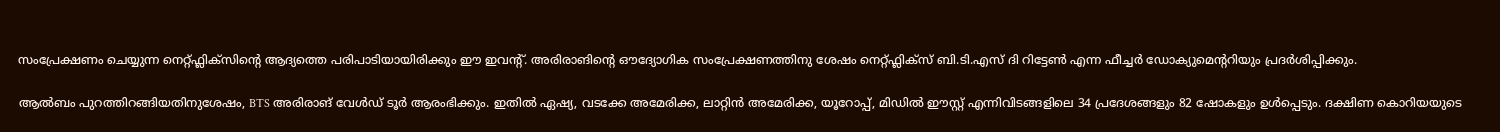സംപ്രേക്ഷണം ചെയ്യുന്ന നെറ്റ്ഫ്ലിക്സിന്റെ ആദ്യത്തെ പരിപാടിയായിരിക്കും ഈ ഇവന്‍റ്. അരിരാങിന്‍റെ ഔദ്യോഗിക സംപ്രേക്ഷണത്തിനു ശേഷം നെറ്റ്ഫ്ലിക്സ് ബി.ടി.എസ് ദി റിട്ടേൺ എന്ന ഫീച്ചർ ഡോക്യുമെന്‍ററിയും പ്രദർശിപ്പിക്കും.

ആൽബം പുറത്തിറങ്ങിയതിനുശേഷം, BTS അരിരാങ് വേൾഡ് ടൂർ ആരംഭിക്കും. ഇതിൽ ഏഷ്യ, വടക്കേ അമേരിക്ക, ലാറ്റിൻ അമേരിക്ക, യൂറോപ്പ്, മിഡിൽ ഈസ്റ്റ് എന്നിവിടങ്ങളിലെ 34 പ്രദേശങ്ങളും 82 ഷോകളും ഉൾപ്പെടും. ദക്ഷിണ കൊറിയയുടെ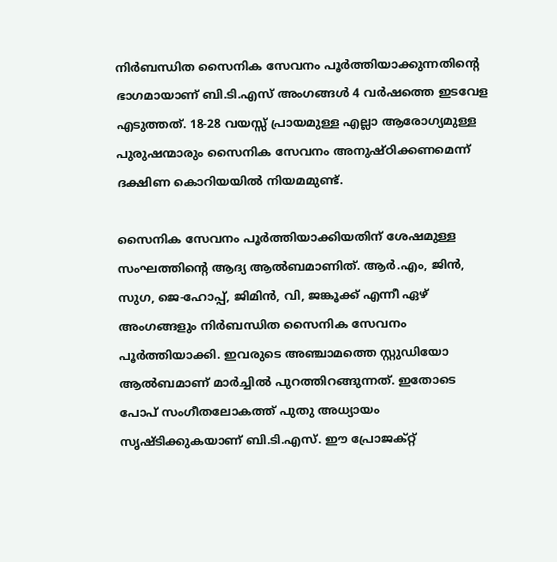നിർബന്ധിത സൈനിക സേവനം പൂർത്തിയാക്കുന്നതിന്‍റെ ഭാഗമായാണ് ബി.ടി.എസ് അംഗങ്ങൾ 4 വർഷത്തെ ഇടവേള എടുത്തത്. 18-28 വയസ്സ് പ്രായമുള്ള എല്ലാ ആരോഗ്യമുള്ള പുരുഷന്മാരും സൈനിക സേവനം അനുഷ്ഠിക്കണമെന്ന് ദക്ഷിണ കൊറിയയിൽ നിയമമുണ്ട്.

സൈനിക സേവനം പൂർത്തിയാക്കിയതിന് ശേഷമുള്ള സംഘത്തിന്‍റെ ആദ്യ ആൽബമാണിത്. ആർ‌.എം, ജിൻ, സുഗ, ജെ-ഹോപ്പ്, ജിമിൻ, വി, ജങ്കൂക്ക് എന്നീ ഏഴ് അംഗങ്ങളും നിർബന്ധിത സൈനിക സേവനം പൂർത്തിയാക്കി. ഇവരുടെ അഞ്ചാമത്തെ സ്റ്റുഡിയോ ആൽബമാണ് മാർച്ചിൽ പുറത്തിറങ്ങുന്നത്. ഇതോടെ പോപ് സംഗീതലോകത്ത് പുതു അധ്യായം സൃഷ്ടിക്കുകയാണ് ബി.ടി.എസ്. ഈ പ്രോജക്റ്റ്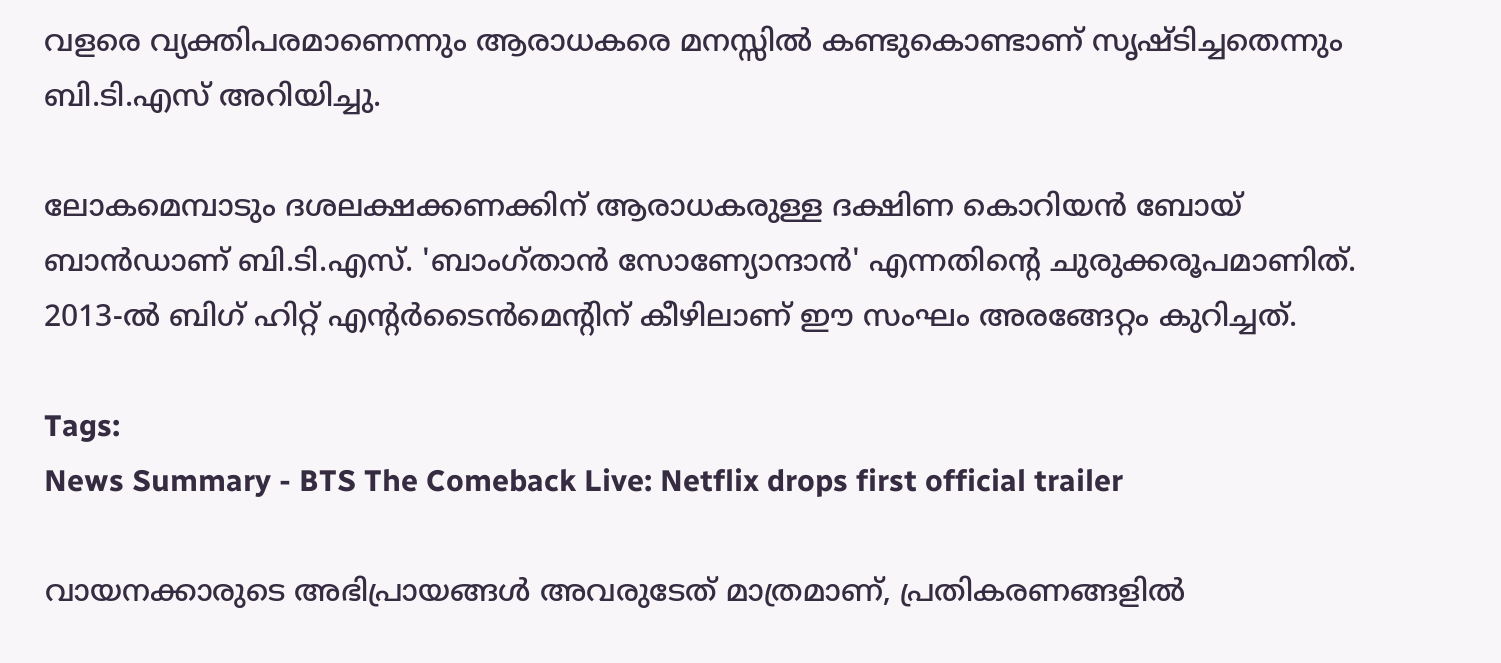വളരെ വ്യക്തിപരമാണെന്നും ആരാധകരെ മനസ്സിൽ കണ്ടുകൊണ്ടാണ് സൃഷ്ടിച്ചതെന്നും ബി.ടി.എസ് അറിയിച്ചു.

ലോകമെമ്പാടും ദശലക്ഷക്കണക്കിന് ആരാധകരുള്ള ദക്ഷിണ കൊറിയൻ ബോയ് ബാൻഡാണ് ബി.ടി.എസ്. 'ബാംഗ്താൻ സോണ്യോന്ദാൻ' എന്നതിന്റെ ചുരുക്കരൂപമാണിത്. 2013-ൽ ബിഗ് ഹിറ്റ് എന്റർടൈൻമെന്റിന് കീഴിലാണ് ഈ സംഘം അരങ്ങേറ്റം കുറിച്ചത്.

Tags:
News Summary - BTS The Comeback Live: Netflix drops first official trailer

വായനക്കാരുടെ അഭിപ്രായങ്ങള്‍ അവരുടേത് മാത്രമാണ്, പ്രതികരണങ്ങളിൽ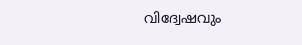വിദ്വേഷവും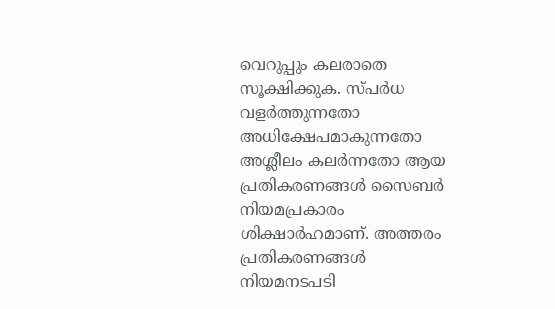വെറുപ്പും കലരാതെ സൂക്ഷിക്കുക. സ്പർധ വളർത്തുന്നതോ അധിക്ഷേപമാകുന്നതോ അശ്ലീലം കലർന്നതോ ആയ പ്രതികരണങ്ങൾ സൈബർ നിയമപ്രകാരം ശിക്ഷാർഹമാണ്. അത്തരം പ്രതികരണങ്ങൾ നിയമനടപടി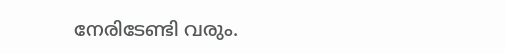നേരിടേണ്ടി വരും.